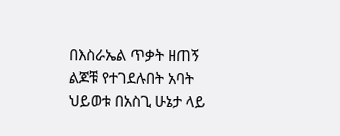በእስራኤል ጥቃት ዘጠኝ ልጆቹ የተገደሉበት አባት ህይወቱ በአስጊ ሁኔታ ላይ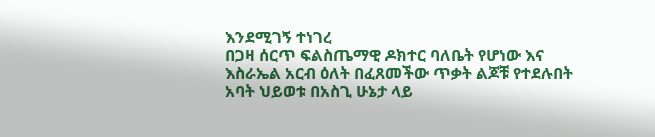እንደሚገኝ ተነገረ
በጋዛ ሰርጥ ፍልስጤማዊ ዶክተር ባለቤት የሆነው እና እስራኤል አርብ ዕለት በፈጸመችው ጥቃት ልጆቹ የተደሉበት አባት ህይወቱ በአስጊ ሁኔታ ላይ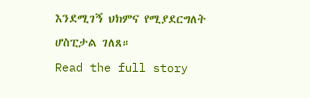እንደሚገኝ ህክምና የሚያደርግለት ሆስፒታል ገለጸ።
Read the full story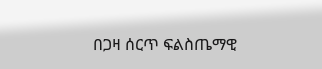በጋዛ ሰርጥ ፍልስጤማዊ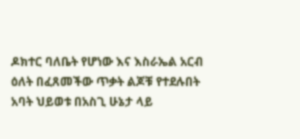ዶክተር ባለቤት የሆነው እና እስራኤል አርብ ዕለት በፈጸመችው ጥቃት ልጆቹ የተደሉበት አባት ህይወቱ በአስጊ ሁኔታ ላይ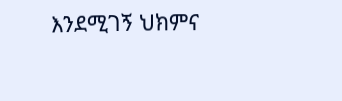እንደሚገኝ ህክምና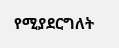የሚያደርግለት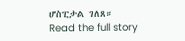ሆስፒታል ገለጸ።
Read the full story